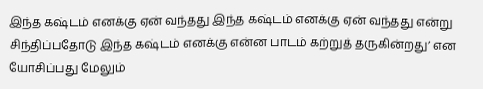இந்த கஷ்டம் எனக்கு ஏன் வந்தது இந்த கஷ்டம் எனக்கு ஏன் வந்தது என்று சிந்திப்பதோடு இந்த கஷ்டம் எனக்கு என்ன பாடம் கற்றுத் தருகின்றது’ என யோசிப்பது மேலும்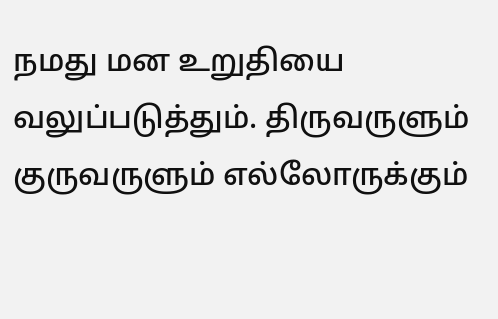நமது மன உறுதியை வலுப்படுத்தும். திருவருளும் குருவருளும் எல்லோருக்கும்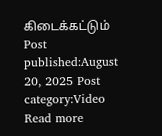கிடைக்கட்டும் Post published:August 20, 2025 Post category:Video Read more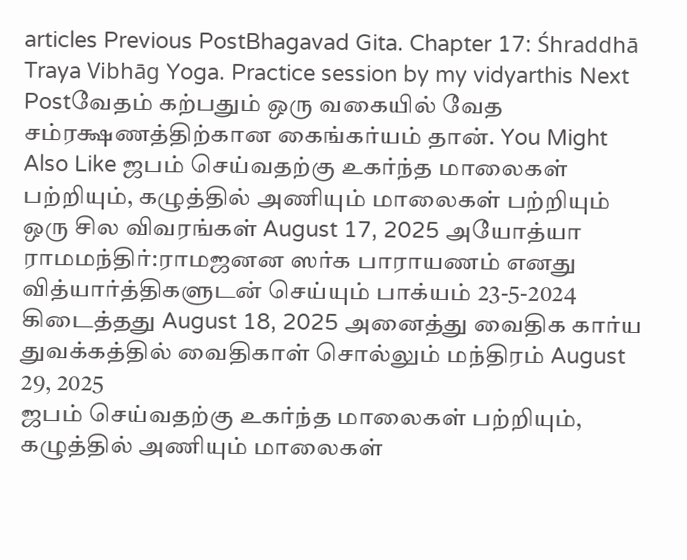articles Previous PostBhagavad Gita. Chapter 17: Śhraddhā Traya Vibhāg Yoga. Practice session by my vidyarthis Next Postவேதம் கற்பதும் ஒரு வகையில் வேத சம்ரக்ஷணத்திற்கான கைங்கர்யம் தான். You Might Also Like ஜபம் செய்வதற்கு உகர்ந்த மாலைகள் பற்றியும், கழுத்தில் அணியும் மாலைகள் பற்றியும் ஒரு சில விவரங்கள் August 17, 2025 அயோத்யா ராமமந்திர்:ராமஜனன ஸர்க பாராயணம் எனது வித்யார்த்திகளுடன் செய்யும் பாக்யம் 23-5-2024 கிடைத்தது August 18, 2025 அனைத்து வைதிக கார்ய துவக்கத்தில் வைதிகாள் சொல்லும் மந்திரம் August 29, 2025
ஜபம் செய்வதற்கு உகர்ந்த மாலைகள் பற்றியும், கழுத்தில் அணியும் மாலைகள்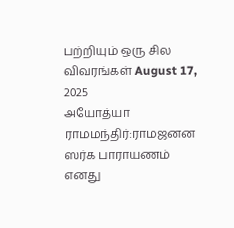பற்றியும் ஒரு சில விவரங்கள் August 17, 2025
அயோத்யா ராமமந்திர்:ராமஜனன ஸர்க பாராயணம் எனது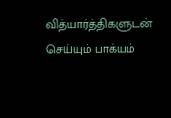வித்யார்த்திகளுடன் செய்யும் பாக்யம்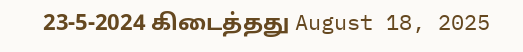23-5-2024 கிடைத்தது August 18, 2025